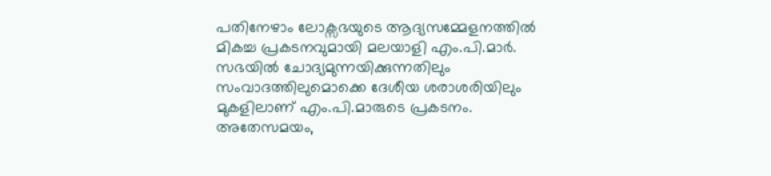പതിനേഴാം ലോക്സഭയുടെ ആദ്യസമ്മേളനത്തിൽ മികച്ച പ്രകടനവുമായി മലയാളി എം.പി.മാർ. സഭയിൽ ചോദ്യമുന്നയിക്കുന്നതിലും സംവാദത്തിലുമൊക്കെ ദേശീയ ശരാശരിയിലും മുകളിലാണ് എം.പി.മാരുടെ പ്രകടനം. അതേസമയം,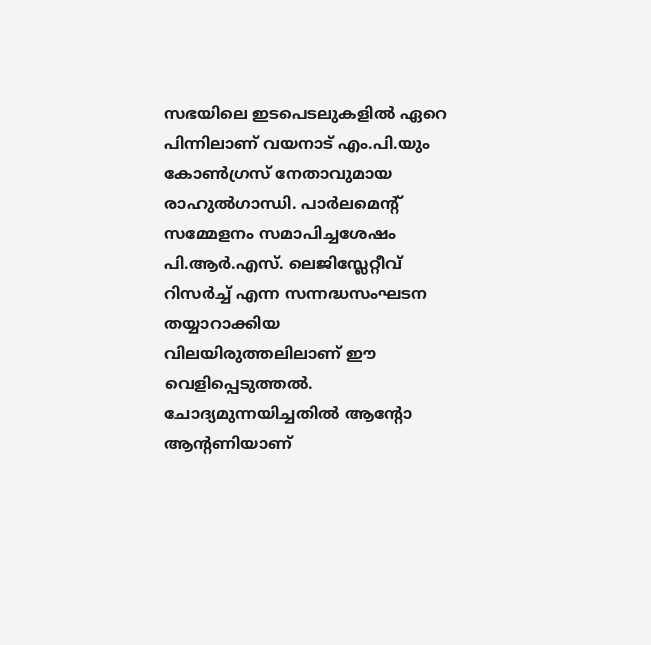സഭയിലെ ഇടപെടലുകളിൽ ഏറെ പിന്നിലാണ് വയനാട് എം.പി.യും കോൺഗ്രസ് നേതാവുമായ രാഹുൽഗാന്ധി. പാർലമെന്റ് സമ്മേളനം സമാപിച്ചശേഷം പി.ആർ.എസ്. ലെജിസ്ലേറ്റീവ് റിസർച്ച് എന്ന സന്നദ്ധസംഘടന തയ്യാറാക്കിയ വിലയിരുത്തലിലാണ് ഈ വെളിപ്പെടുത്തൽ. ചോദ്യമുന്നയിച്ചതിൽ ആന്റോ ആന്റണിയാണ്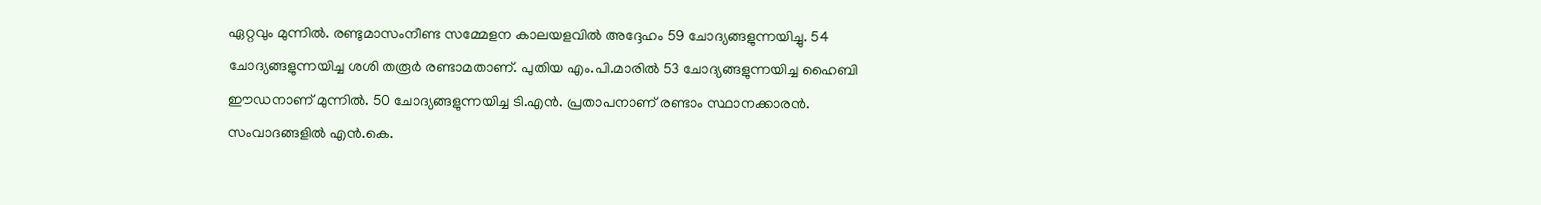ഏറ്റവും മുന്നിൽ. രണ്ടുമാസംനീണ്ട സമ്മേളന കാലയളവിൽ അദ്ദേഹം 59 ചോദ്യങ്ങളുന്നയിച്ചു. 54 ചോദ്യങ്ങളുന്നയിച്ച ശശി തരൂർ രണ്ടാമതാണ്. പുതിയ എം.പി.മാരിൽ 53 ചോദ്യങ്ങളുന്നയിച്ച ഹൈബി ഈഡനാണ് മുന്നിൽ. 50 ചോദ്യങ്ങളുന്നയിച്ച ടി.എൻ. പ്രതാപനാണ് രണ്ടാം സ്ഥാനക്കാരൻ. സംവാദങ്ങളിൽ എൻ.കെ.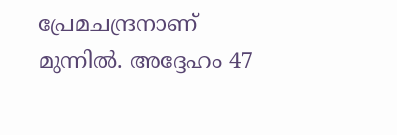പ്രേമചന്ദ്രനാണ് മുന്നിൽ. അദ്ദേഹം 47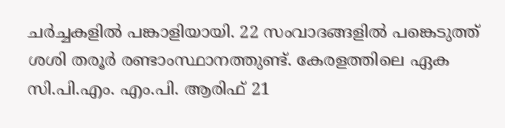ചർച്ചകളിൽ പങ്കാളിയായി. 22 സംവാദങ്ങളിൽ പങ്കെടുത്ത് ശശി തരൂർ രണ്ടാംസ്ഥാനത്തുണ്ട്. കേരളത്തിലെ ഏക സി.പി.എം. എം.പി. ആരിഫ് 21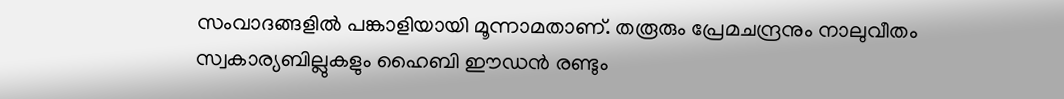സംവാദങ്ങളിൽ പങ്കാളിയായി മൂന്നാമതാണ്. തരൂരും പ്രേമചന്ദ്രനും നാലുവീതം സ്വകാര്യബില്ലുകളും ഹൈബി ഈഡൻ രണ്ടും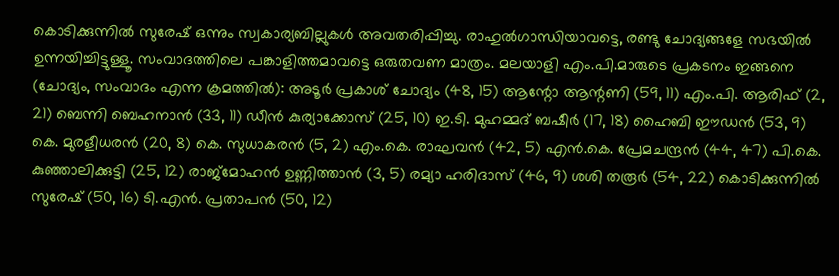കൊടിക്കുന്നിൽ സുരേഷ് ഒന്നും സ്വകാര്യബില്ലുകൾ അവതരിപ്പിച്ചു. രാഹുൽഗാന്ധിയാവട്ടെ, രണ്ടു ചോദ്യങ്ങളേ സഭയിൽ ഉന്നയിച്ചിട്ടുള്ളൂ. സംവാദത്തിലെ പങ്കാളിത്തമാവട്ടെ ഒരുതവണ മാത്രം. മലയാളി എം.പി.മാരുടെ പ്രകടനം ഇങ്ങനെ (ചോദ്യം, സംവാദം എന്ന ക്രമത്തിൽ): അടൂർ പ്രകാശ് ചോദ്യം (48, 15) ആന്റോ ആന്റണി (59, 11) എം.പി. ആരിഫ് (2, 21) ബെന്നി ബെഹനാൻ (33, 11) ഡീൻ കുര്യാക്കോസ് (25, 10) ഇ.ടി. മുഹമ്മദ് ബഷീർ (17, 18) ഹൈബി ഈഡൻ (53, 9) കെ. മുരളീധരൻ (20, 8) കെ. സുധാകരൻ (5, 2) എം.കെ. രാഘവൻ (42, 5) എൻ.കെ. പ്രേമചന്ദ്രൻ (44, 47) പി.കെ. കുഞ്ഞാലിക്കുട്ടി (25, 12) രാജ്മോഹൻ ഉണ്ണിത്താൻ (3, 5) രമ്യാ ഹരിദാസ് (46, 9) ശശി തരൂർ (54, 22) കൊടിക്കുന്നിൽ സുരേഷ് (50, 16) ടി.എൻ. പ്രതാപൻ (50, 12)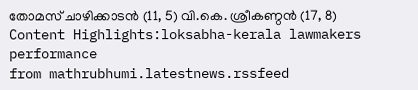തോമസ് ചാഴിക്കാടൻ (11, 5) വി.കെ. ശ്രീകണ്ഠൻ (17, 8) Content Highlights:loksabha-kerala lawmakers performance
from mathrubhumi.latestnews.rssfeed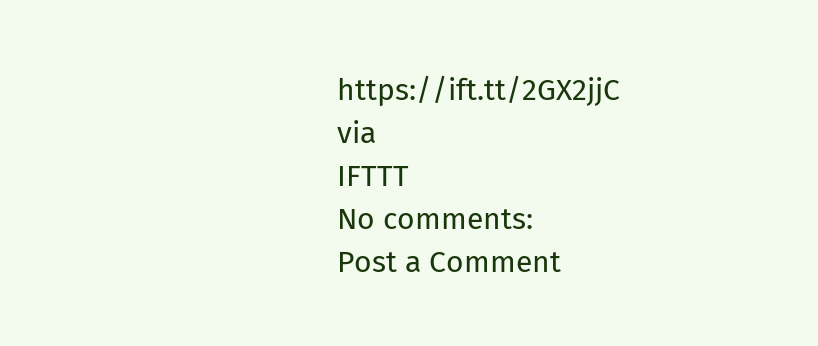https://ift.tt/2GX2jjC
via
IFTTT
No comments:
Post a Comment